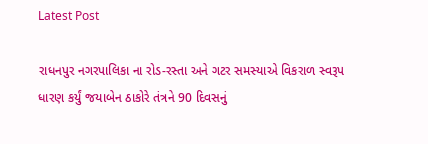Latest Post

રાધનપુર નગરપાલિકા ના રોડ-રસ્તા અને ગટર સમસ્યાએ વિકરાળ સ્વરૂપ ધારણ કર્યું જયાબેન ઠાકોરે તંત્રને 90 દિવસનું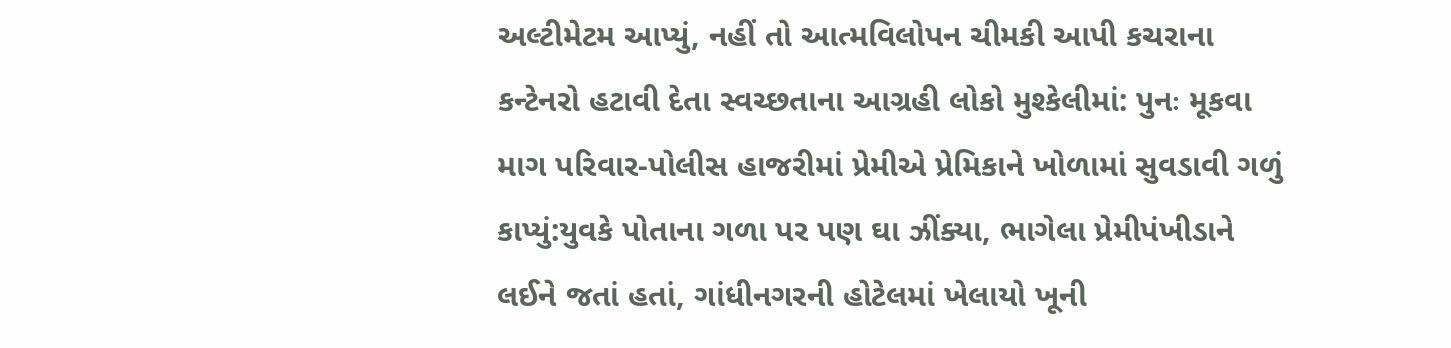અલ્ટીમેટમ આપ્યું, નહીં તો આત્મવિલોપન ચીમકી આપી કચરાના કન્ટેનરો હટાવી દેતા સ્વચ્છતાના આગ્રહી લોકો મુશ્કેલીમાં: પુનઃ મૂકવા માગ પરિવાર-પોલીસ હાજરીમાં પ્રેમીએ પ્રેમિકાને ખોળામાં સુવડાવી ગળું કાપ્યું:યુવકે પોતાના ગળા પર પણ ઘા ઝીંક્યા, ભાગેલા પ્રેમીપંખીડાને લઈને જતાં હતાં, ગાંધીનગરની હોટેલમાં ખેલાયો ખૂની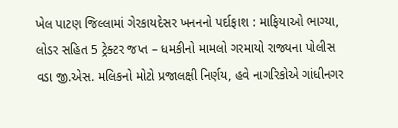ખેલ પાટણ જિલ્લામાં ગેરકાયદેસર ખનનનો પર્દાફાશ : માફિયાઓ ભાગ્યા, લોડર સહિત 5 ટ્રેક્ટર જપ્ત – ધમકીનો મામલો ગરમાયો રાજ્યના પોલીસ વડા જી.એસ. મલિકનો મોટો પ્રજાલક્ષી નિર્ણય, હવે નાગરિકોએ ગાંધીનગર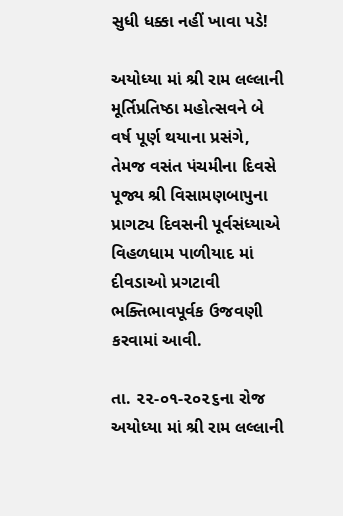સુધી ધક્કા નહીં ખાવા પડે!

અયોધ્યા માં શ્રી રામ લલ્લાની મૂર્તિપ્રતિષ્ઠા મહોત્સવને બે વર્ષ પૂર્ણ થયાના પ્રસંગે, તેમજ વસંત પંચમીના દિવસે પૂજ્ય શ્રી વિસામણબાપુના પ્રાગટ્ય દિવસની પૂર્વસંધ્યાએ વિહળધામ પાળીયાદ માં દીવડાઓ પ્રગટાવી ભક્તિભાવપૂર્વક ઉજવણી કરવામાં આવી.

તા. ૨૨-૦૧-૨૦૨૬ના રોજ અયોધ્યા માં શ્રી રામ લલ્લાની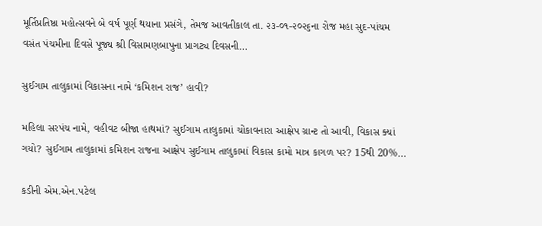મૂર્તિપ્રતિષ્ઠા મહોત્સવને બે વર્ષ પૂર્ણ થયાના પ્રસંગે, તેમજ આવતીકાલ તા. ૨૩-૦૧-૨૦૨૬ના રોજ મહા સુદ-પાંચમ વસંત પંચમીના દિવસે પૂજ્ય શ્રી વિસામણબાપુના પ્રાગટ્ય દિવસની…

સુઈગામ તાલુકામાં વિકાસના નામે ‘કમિશન રાજ’ હાવી?

મહિલા સરપંચ નામે, વહીવટ બીજા હાથમાં? સુઈગામ તાલુકામાં ચોંકાવનારા આક્ષેપ ગ્રાન્ટ તો આવી, વિકાસ ક્યાં ગયો? સુઈગામ તાલુકામાં કમિશન રાજના આક્ષેપ સુઈગામ તાલુકામાં વિકાસ કામો માત્ર કાગળ પર? 15થી 20%…

કડીની એમ.એન.પટેલ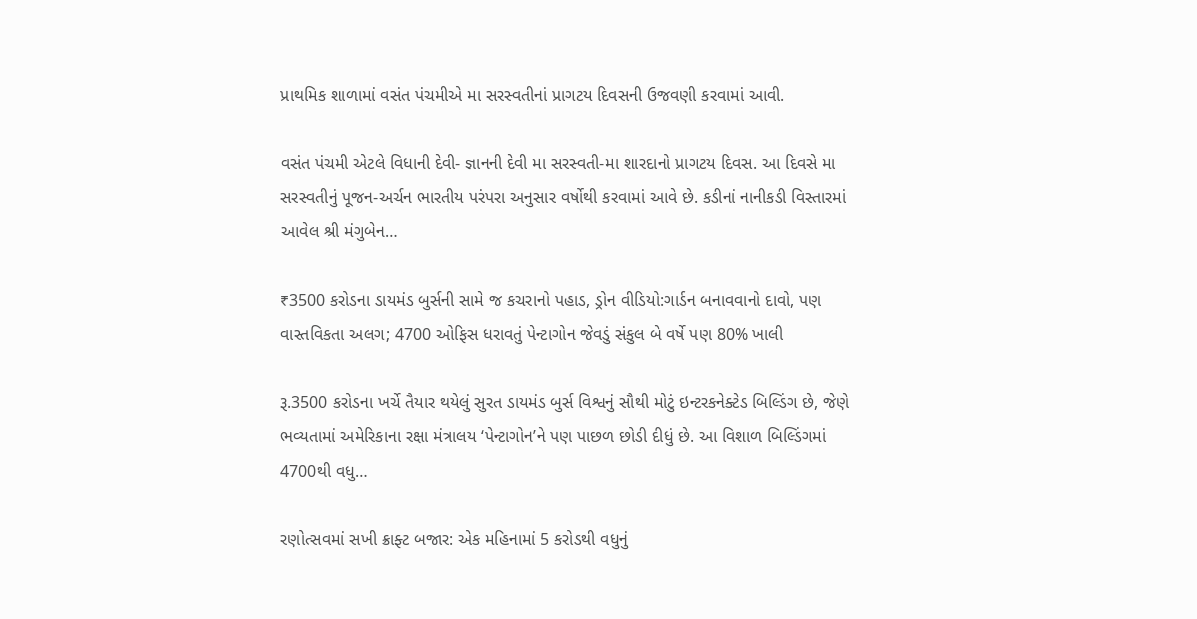પ્રાથમિક શાળામાં વસંત પંચમીએ મા સરસ્વતીનાં પ્રાગટય દિવસની ઉજવણી કરવામાં આવી.

વસંત પંચમી એટલે વિધાની દેવી- જ્ઞાનની દેવી મા સરસ્વતી-મા શારદાનો પ્રાગટય દિવસ. આ દિવસે મા સરસ્વતીનું પૂજન-અર્ચન ભારતીય પરંપરા અનુસાર વર્ષોથી કરવામાં આવે છે. કડીનાં નાનીકડી વિસ્તારમાં આવેલ શ્રી મંગુબેન…

₹3500 કરોડના ડાયમંડ બુર્સની સામે જ કચરાનો પહાડ, ડ્રોન વીડિયો:ગાર્ડન બનાવવાનો દાવો, પણ વાસ્તવિકતા અલગ; 4700 ઓફિસ ધરાવતું પેન્ટાગોન જેવડું સંકુલ બે વર્ષે પણ 80% ખાલી

રૂ.3500 કરોડના ખર્ચે તૈયાર થયેલું સુરત ડાયમંડ બુર્સ વિશ્વનું સૌથી મોટું ઇન્ટરકનેક્ટેડ બિલ્ડિંગ છે, જેણે ભવ્યતામાં અમેરિકાના રક્ષા મંત્રાલય ‘પેન્ટાગોન’ને પણ પાછળ છોડી દીધું છે. આ વિશાળ બિલ્ડિંગમાં 4700થી વધુ…

રણોત્સવમાં સખી ક્રાફ્ટ બજાર: એક મહિનામાં 5 કરોડથી વધુનું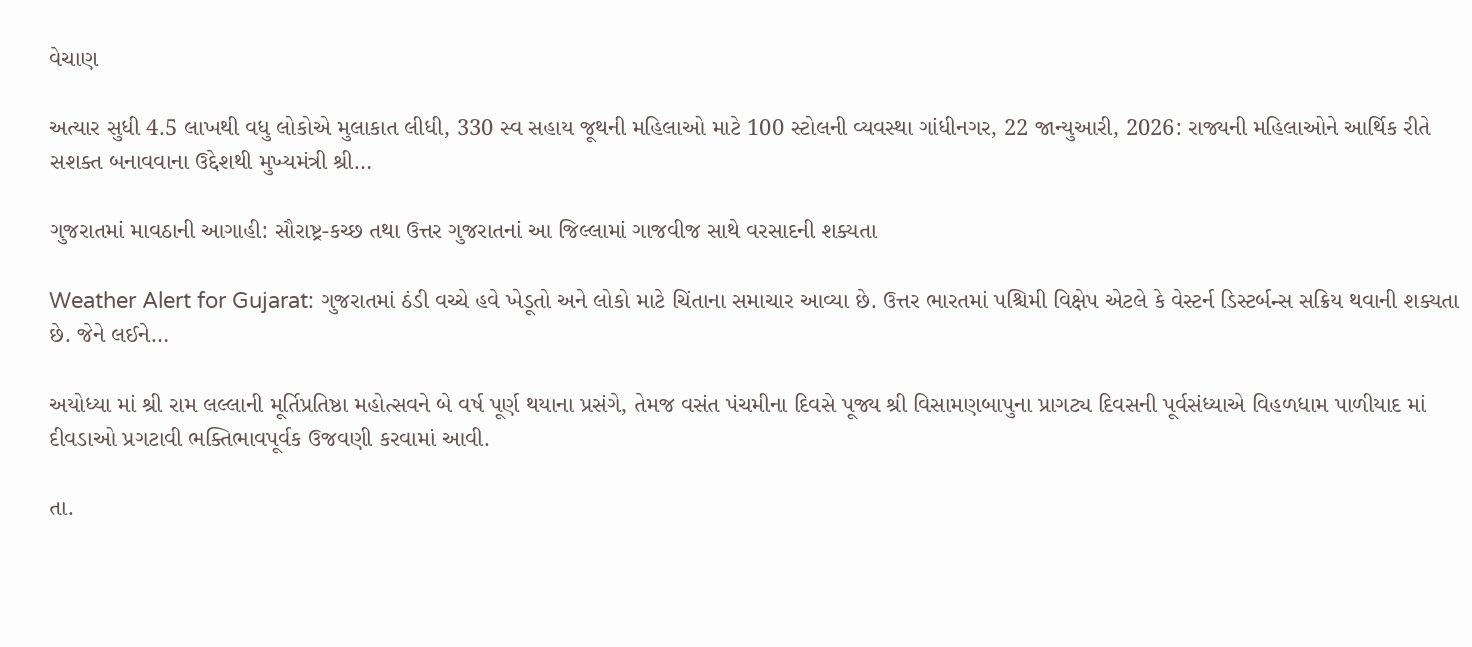વેચાણ

અત્યાર સુધી 4.5 લાખથી વધુ લોકોએ મુલાકાત લીધી, 330 સ્વ સહાય જૂથની મહિલાઓ માટે 100 સ્ટોલની વ્યવસ્થા ગાંધીનગર, 22 જાન્યુઆરી, 2026: રાજ્યની મહિલાઓને આર્થિક રીતે સશક્ત બનાવવાના ઉદ્દેશથી મુખ્યમંત્રી શ્રી…

ગુજરાતમાં માવઠાની આગાહી: સૌરાષ્ટ્ર-કચ્છ તથા ઉત્તર ગુજરાતનાં આ જિલ્લામાં ગાજવીજ સાથે વરસાદની શક્યતા

Weather Alert for Gujarat: ગુજરાતમાં ઠંડી વચ્ચે હવે ખેડૂતો અને લોકો માટે ચિંતાના સમાચાર આવ્યા છે. ઉત્તર ભારતમાં પશ્ચિમી વિક્ષેપ એટલે કે વેસ્ટર્ન ડિસ્ટર્બન્સ સક્રિય થવાની શક્યતા છે. જેને લઈને…

અયોધ્યા માં શ્રી રામ લલ્લાની મૂર્તિપ્રતિષ્ઠા મહોત્સવને બે વર્ષ પૂર્ણ થયાના પ્રસંગે, તેમજ વસંત પંચમીના દિવસે પૂજ્ય શ્રી વિસામણબાપુના પ્રાગટ્ય દિવસની પૂર્વસંધ્યાએ વિહળધામ પાળીયાદ માં દીવડાઓ પ્રગટાવી ભક્તિભાવપૂર્વક ઉજવણી કરવામાં આવી.

તા.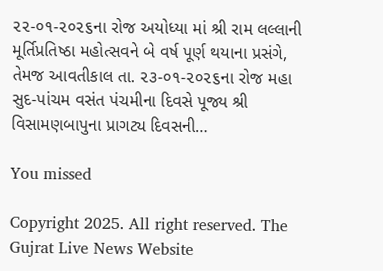૨૨-૦૧-૨૦૨૬ના રોજ અયોધ્યા માં શ્રી રામ લલ્લાની મૂર્તિપ્રતિષ્ઠા મહોત્સવને બે વર્ષ પૂર્ણ થયાના પ્રસંગે, તેમજ આવતીકાલ તા. ૨૩-૦૧-૨૦૨૬ના રોજ મહા સુદ-પાંચમ વસંત પંચમીના દિવસે પૂજ્ય શ્રી વિસામણબાપુના પ્રાગટ્ય દિવસની…

You missed

Copyright 2025. All right reserved. The Gujrat Live News Website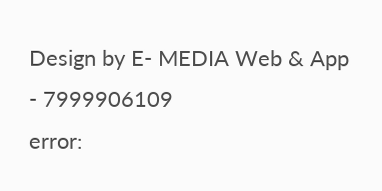Design by E- MEDIA Web & App - 7999906109
error: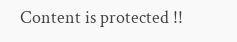Content is protected !!